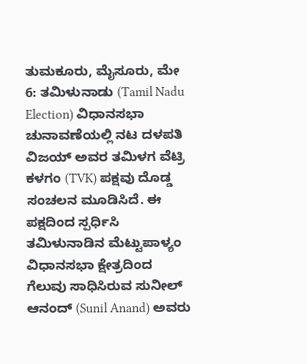ತುಮಕೂರು, ಮೈಸೂರು, ಮೇ 6: ತಮಿಳುನಾಡು (Tamil Nadu Election) ವಿಧಾನಸಭಾ ಚುನಾವಣೆಯಲ್ಲಿ ನಟ ದಳಪತಿ ವಿಜಯ್ ಅವರ ತಮಿಳಗ ವೆಟ್ರಿ ಕಳಗಂ (TVK) ಪಕ್ಷವು ದೊಡ್ಡ ಸಂಚಲನ ಮೂಡಿಸಿದೆ. ಈ ಪಕ್ಷದಿಂದ ಸ್ಪರ್ಧಿಸಿ ತಮಿಳುನಾಡಿನ ಮೆಟ್ಟುಪಾಳ್ಯಂ ವಿಧಾನಸಭಾ ಕ್ಷೇತ್ರದಿಂದ ಗೆಲುವು ಸಾಧಿಸಿರುವ ಸುನೀಲ್ ಆನಂದ್ (Sunil Anand) ಅವರು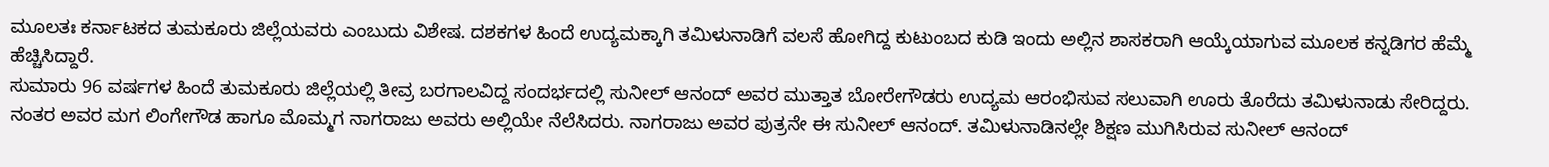ಮೂಲತಃ ಕರ್ನಾಟಕದ ತುಮಕೂರು ಜಿಲ್ಲೆಯವರು ಎಂಬುದು ವಿಶೇಷ. ದಶಕಗಳ ಹಿಂದೆ ಉದ್ಯಮಕ್ಕಾಗಿ ತಮಿಳುನಾಡಿಗೆ ವಲಸೆ ಹೋಗಿದ್ದ ಕುಟುಂಬದ ಕುಡಿ ಇಂದು ಅಲ್ಲಿನ ಶಾಸಕರಾಗಿ ಆಯ್ಕೆಯಾಗುವ ಮೂಲಕ ಕನ್ನಡಿಗರ ಹೆಮ್ಮೆ ಹೆಚ್ಚಿಸಿದ್ದಾರೆ.
ಸುಮಾರು 96 ವರ್ಷಗಳ ಹಿಂದೆ ತುಮಕೂರು ಜಿಲ್ಲೆಯಲ್ಲಿ ತೀವ್ರ ಬರಗಾಲವಿದ್ದ ಸಂದರ್ಭದಲ್ಲಿ ಸುನೀಲ್ ಆನಂದ್ ಅವರ ಮುತ್ತಾತ ಬೋರೇಗೌಡರು ಉದ್ಯಮ ಆರಂಭಿಸುವ ಸಲುವಾಗಿ ಊರು ತೊರೆದು ತಮಿಳುನಾಡು ಸೇರಿದ್ದರು. ನಂತರ ಅವರ ಮಗ ಲಿಂಗೇಗೌಡ ಹಾಗೂ ಮೊಮ್ಮಗ ನಾಗರಾಜು ಅವರು ಅಲ್ಲಿಯೇ ನೆಲೆಸಿದರು. ನಾಗರಾಜು ಅವರ ಪುತ್ರನೇ ಈ ಸುನೀಲ್ ಆನಂದ್. ತಮಿಳುನಾಡಿನಲ್ಲೇ ಶಿಕ್ಷಣ ಮುಗಿಸಿರುವ ಸುನೀಲ್ ಆನಂದ್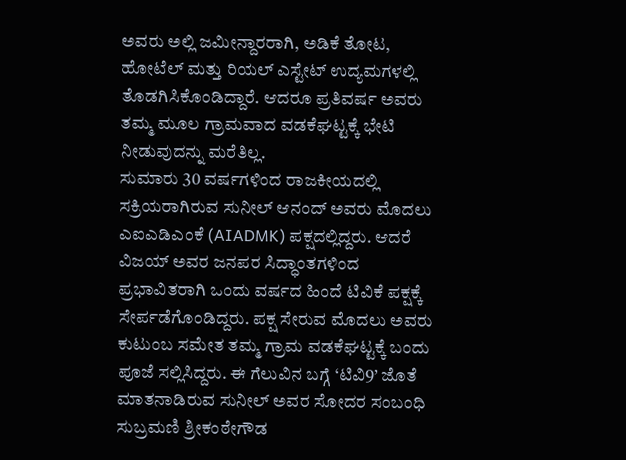ಅವರು ಅಲ್ಲಿ ಜಮೀನ್ದಾರರಾಗಿ, ಅಡಿಕೆ ತೋಟ, ಹೋಟೆಲ್ ಮತ್ತು ರಿಯಲ್ ಎಸ್ಟೇಟ್ ಉದ್ಯಮಗಳಲ್ಲಿ ತೊಡಗಿಸಿಕೊಂಡಿದ್ದಾರೆ. ಆದರೂ ಪ್ರತಿವರ್ಷ ಅವರು ತಮ್ಮ ಮೂಲ ಗ್ರಾಮವಾದ ವಡಕೆಘಟ್ಟಕ್ಕೆ ಭೇಟಿ ನೀಡುವುದನ್ನು ಮರೆತಿಲ್ಲ.
ಸುಮಾರು 30 ವರ್ಷಗಳಿಂದ ರಾಜಕೀಯದಲ್ಲಿ ಸಕ್ರಿಯರಾಗಿರುವ ಸುನೀಲ್ ಆನಂದ್ ಅವರು ಮೊದಲು ಎಐಎಡಿಎಂಕೆ (AIADMK) ಪಕ್ಷದಲ್ಲಿದ್ದರು. ಆದರೆ ವಿಜಯ್ ಅವರ ಜನಪರ ಸಿದ್ಧಾಂತಗಳಿಂದ ಪ್ರಭಾವಿತರಾಗಿ ಒಂದು ವರ್ಷದ ಹಿಂದೆ ಟಿವಿಕೆ ಪಕ್ಷಕ್ಕೆ ಸೇರ್ಪಡೆಗೊಂಡಿದ್ದರು. ಪಕ್ಷ ಸೇರುವ ಮೊದಲು ಅವರು ಕುಟುಂಬ ಸಮೇತ ತಮ್ಮ ಗ್ರಾಮ ವಡಕೆಘಟ್ಟಕ್ಕೆ ಬಂದು ಪೂಜೆ ಸಲ್ಲಿಸಿದ್ದರು. ಈ ಗೆಲುವಿನ ಬಗ್ಗೆ ‘ಟಿವಿ9’ ಜೊತೆ ಮಾತನಾಡಿರುವ ಸುನೀಲ್ ಅವರ ಸೋದರ ಸಂಬಂಧಿ ಸುಬ್ರಮಣಿ ಶ್ರೀಕಂಠೇಗೌಡ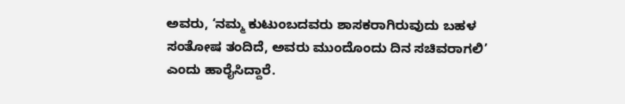ಅವರು, ‘ನಮ್ಮ ಕುಟುಂಬದವರು ಶಾಸಕರಾಗಿರುವುದು ಬಹಳ ಸಂತೋಷ ತಂದಿದೆ, ಅವರು ಮುಂದೊಂದು ದಿನ ಸಚಿವರಾಗಲಿ’ ಎಂದು ಹಾರೈಸಿದ್ದಾರೆ.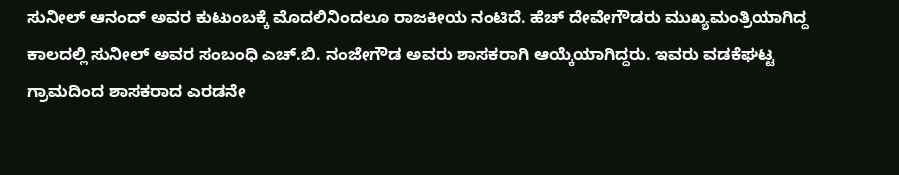ಸುನೀಲ್ ಆನಂದ್ ಅವರ ಕುಟುಂಬಕ್ಕೆ ಮೊದಲಿನಿಂದಲೂ ರಾಜಕೀಯ ನಂಟಿದೆ. ಹೆಚ್ ದೇವೇಗೌಡರು ಮುಖ್ಯಮಂತ್ರಿಯಾಗಿದ್ದ ಕಾಲದಲ್ಲಿ ಸುನೀಲ್ ಅವರ ಸಂಬಂಧಿ ಎಚ್.ಬಿ. ನಂಜೇಗೌಡ ಅವರು ಶಾಸಕರಾಗಿ ಆಯ್ಕೆಯಾಗಿದ್ದರು. ಇವರು ವಡಕೆಘಟ್ಟ ಗ್ರಾಮದಿಂದ ಶಾಸಕರಾದ ಎರಡನೇ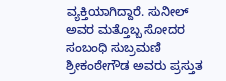ವ್ಯಕ್ತಿಯಾಗಿದ್ದಾರೆ. ಸುನೀಲ್ ಅವರ ಮತ್ತೊಬ್ಬ ಸೋದರ ಸಂಬಂಧಿ ಸುಬ್ರಮಣಿ ಶ್ರೀಕಂಠೇಗೌಡ ಅವರು ಪ್ರಸ್ತುತ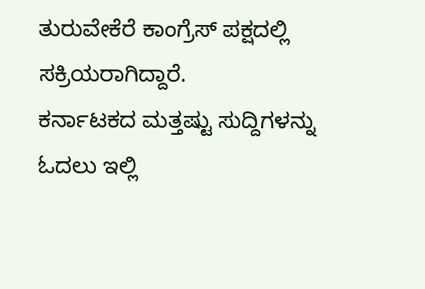ತುರುವೇಕೆರೆ ಕಾಂಗ್ರೆಸ್ ಪಕ್ಷದಲ್ಲಿ ಸಕ್ರಿಯರಾಗಿದ್ದಾರೆ.
ಕರ್ನಾಟಕದ ಮತ್ತಷ್ಟು ಸುದ್ದಿಗಳನ್ನು ಓದಲು ಇಲ್ಲಿ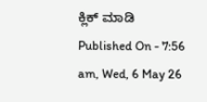ಕ್ಲಿಕ್ ಮಾಡಿ
Published On - 7:56 am, Wed, 6 May 26